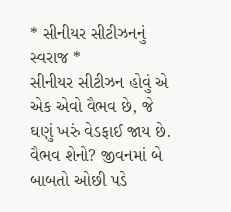* સીનીયર સીટીઝનનું સ્વરાજ *
સીનીયર સીટીઝન હોવું એ એક એવો વૈભવ છે, જે ઘણું ખરું વેડફાઈ જાય છે. વૈભવ શેનો? જીવનમાં બે બાબતો ઓછી પડે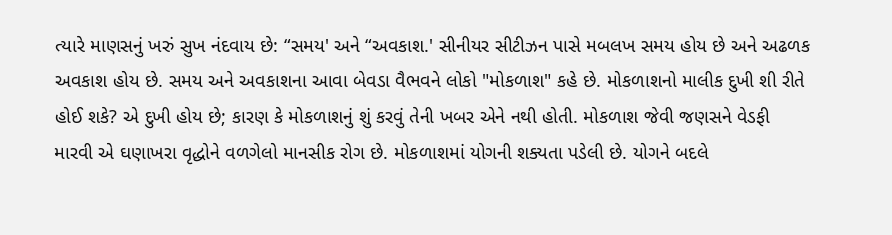ત્યારે માણસનું ખરું સુખ નંદવાય છે: “સમય' અને “અવકાશ.' સીનીયર સીટીઝન પાસે મબલખ સમય હોય છે અને અઢળક અવકાશ હોય છે. સમય અને અવકાશના આવા બેવડા વૈભવને લોકો "મોકળાશ" કહે છે. મોકળાશનો માલીક દુખી શી રીતે હોઈ શકે? એ દુખી હોય છે; કારણ કે મોકળાશનું શું કરવું તેની ખબર એને નથી હોતી. મોકળાશ જેવી જણસને વેડફી મારવી એ ઘણાખરા વૃદ્ધોને વળગેલો માનસીક રોગ છે. મોકળાશમાં યોગની શક્યતા પડેલી છે. યોગને બદલે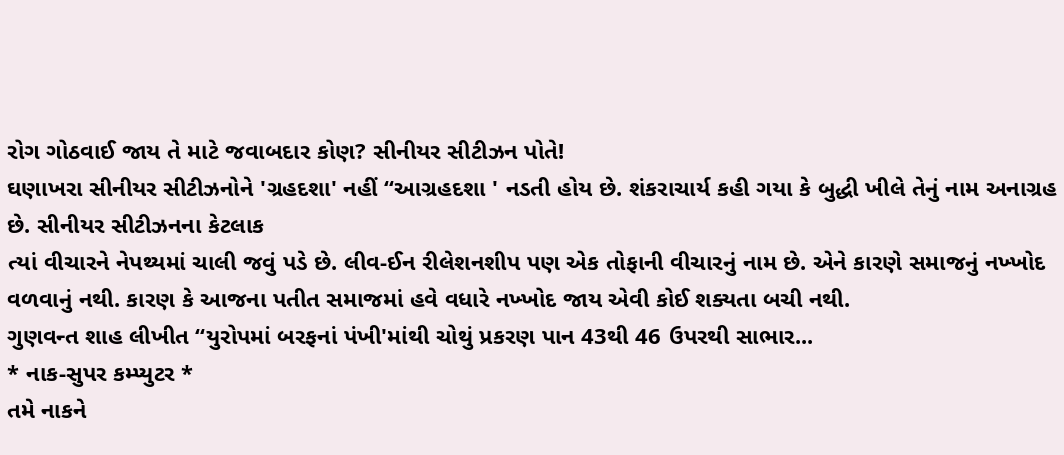રોગ ગોઠવાઈ જાય તે માટે જવાબદાર કોણ? સીનીયર સીટીઝન પોતે!
ઘણાખરા સીનીયર સીટીઝનોને 'ગ્રહદશા' નહીં “આગ્રહદશા ' નડતી હોય છે. શંકરાચાર્ય કહી ગયા કે બુદ્ધી ખીલે તેનું નામ અનાગ્રહ છે. સીનીયર સીટીઝનના કેટલાક
ત્યાં વીચારને નેપથ્યમાં ચાલી જવું પડે છે. લીવ-ઈન રીલેશનશીપ પણ એક તોફાની વીચારનું નામ છે. એને કારણે સમાજનું નખ્ખોદ વળવાનું નથી. કારણ કે આજના પતીત સમાજમાં હવે વધારે નખ્ખોદ જાય એવી કોઈ શક્યતા બચી નથી.
ગુણવન્ત શાહ લીખીત “યુરોપમાં બરફનાં પંખી'માંથી ચોથું પ્રકરણ પાન 43થી 46 ઉપરથી સાભાર...
* નાક-સુપર કમ્પ્યુટર *
તમે નાકને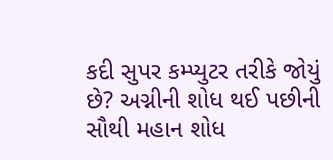કદી સુપર કમ્પ્યુટર તરીકે જોયું છે? અગ્નીની શોધ થઈ પછીની સૌથી મહાન શોધ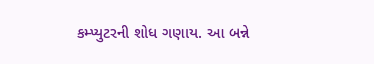કમ્પ્યુટરની શોધ ગણાય. આ બન્ને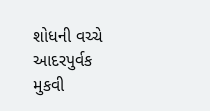શોધની વચ્ચે આદરપુર્વક મુકવી